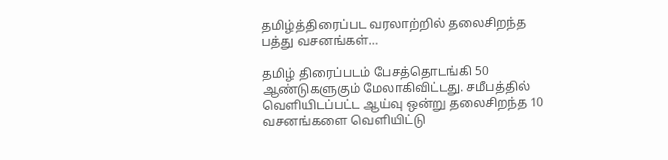தமிழ்த்திரைப்பட வரலாற்றில் தலைசிறந்த பத்து வசனங்கள்…

தமிழ் திரைப்படம் பேசத்தொடங்கி 50 ஆண்டுகளுகும் மேலாகிவிட்டது. சமீபத்தில் வெளியிடப்பட்ட ஆய்வு ஒன்று தலைசிறந்த 10 வசனங்களை வெளியிட்டு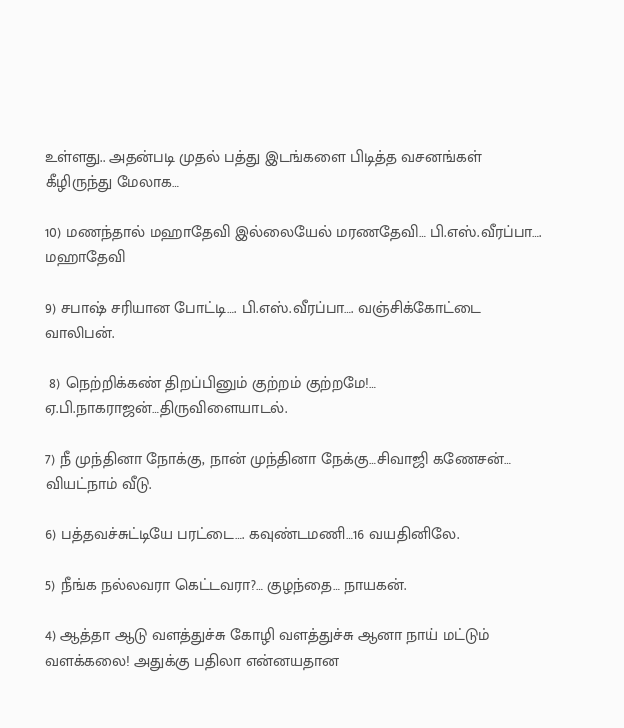உள்ளது.. அதன்படி முதல் பத்து இடங்களை பிடித்த வசனங்கள் கீழிருந்து மேலாக…

10) மணந்தால் மஹாதேவி இல்லையேல் மரணதேவி… பி.எஸ்.வீரப்பா…. மஹாதேவி

9) சபாஷ் சரியான போட்டி…. பி.எஸ்.வீரப்பா…. வஞ்சிக்கோட்டை வாலிபன்.

 8) நெற்றிக்கண் திறப்பினும் குற்றம் குற்றமே!… ஏ.பி.நாகராஜன்…திருவிளையாடல்.

7) நீ முந்தினா நோக்கு, நான் முந்தினா நேக்கு…சிவாஜி கணேசன்… வியட்நாம் வீடு.

6) பத்தவச்சுட்டியே பரட்டை…. கவுண்டமணி…16 வயதினிலே.

5) நீங்க நல்லவரா கெட்டவரா?… குழந்தை… நாயகன்.

4) ஆத்தா ஆடு வளத்துச்சு கோழி வளத்துச்சு ஆனா நாய் மட்டும் வளக்கலை! அதுக்கு பதிலா என்னயதான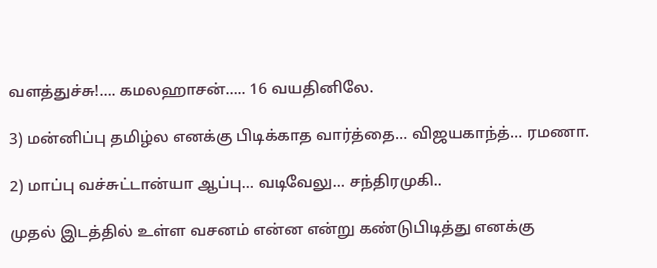வளத்துச்சு!…. கமலஹாசன்….. 16 வயதினிலே.

3) மன்னிப்பு தமிழ்ல எனக்கு பிடிக்காத வார்த்தை… விஜயகாந்த்… ரமணா.

2) மாப்பு வச்சுட்டான்யா ஆப்பு… வடிவேலு… சந்திரமுகி..

முதல் இடத்தில் உள்ள வசனம் என்ன என்று கண்டுபிடித்து எனக்கு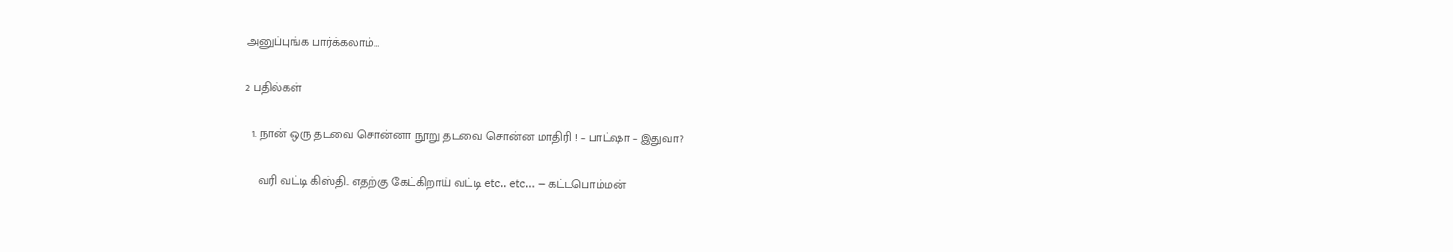அனுப்புங்க பார்க்கலாம்…

2 பதில்கள்

  1. நான் ஒரு தடவை சொன்னா நூறு தடவை சொன்ன மாதிரி ! – பாட்ஷா – இதுவா?

    வரி வட்டி கிஸ்தி.. எதற்கு கேட்கிறாய் வட்டி etc.. etc… – கட்டபொம்மன்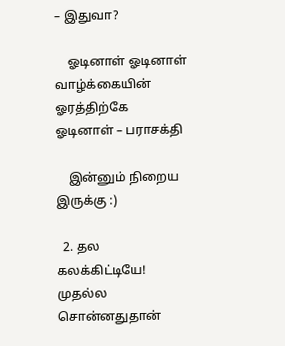– இதுவா?

    ஓடினாள் ஓடினாள் வாழ்க்கையின் ஓரத்திற்கே ஓடினாள் – பராசக்தி

    இன்னும் நிறைய இருக்கு :)

  2. தல கலக்கிட்டியே! முதல்ல சொன்னதுதான்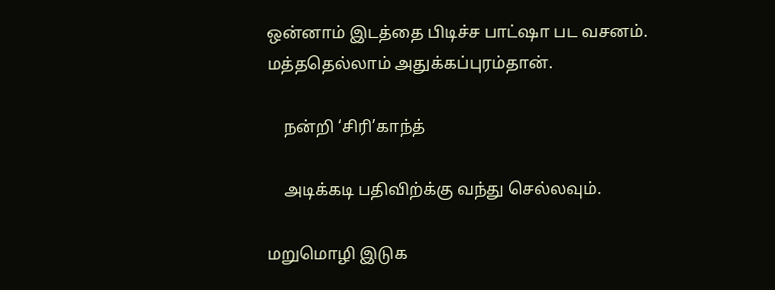ஒன்னாம் இடத்தை பிடிச்ச பாட்ஷா பட வசனம். மத்ததெல்லாம் அதுக்கப்புரம்தான்.

    நன்றி ‘சிரி’காந்த்

    அடிக்கடி பதிவிற்க்கு வந்து செல்லவும்.

மறுமொழி இடுக